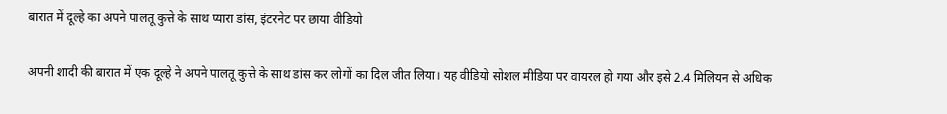बारात में दूल्हे का अपने पालतू कुत्ते के साथ प्यारा डांस, इंटरनेट पर छाया वीडियो

अपनी शादी की बारात में एक दूल्हे ने अपने पालतू कुत्ते के साथ डांस कर लोगों का दिल जीत लिया। यह वीडियो सोशल मीडिया पर वायरल हो गया और इसे 2.4 मिलियन से अधिक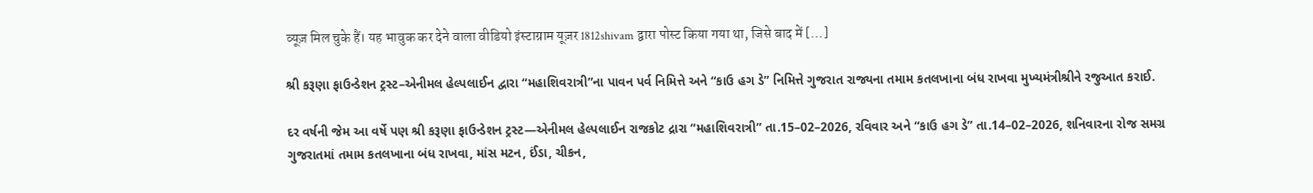व्यूज़ मिल चुके हैं। यह भावुक कर देने वाला वीडियो इंस्टाग्राम यूज़र 1812shivam द्वारा पोस्ट किया गया था, जिसे बाद में […]

શ્રી કરૂણા ફાઉન્ડેશન ટ્રસ્ટ–એનીમલ હેલ્પલાઈન દ્વારા “મહાશિવરાત્રી”ના પાવન પર્વ નિમિત્તે અને “કાઉ હગ ડે” નિમિત્તે ગુજરાત રાજ્યના તમામ કતલખાના બંધ રાખવા મુખ્યમંત્રીશ્રીને રજુઆત કરાઈ.

દર વર્ષની જેમ આ વર્ષે પણ શ્રી કરૂણા ફાઉન્ડેશન ટ્રસ્ટ—એનીમલ હેલ્પલાઈન રાજકોટ દ્રારા “મહાશિવરાત્રી” તા.15–02–2026, રવિવાર અને “કાઉ હગ ડે” તા.14–02–2026, શનિવારના રોજ સમગ્ર ગુજરાતમાં તમામ કતલખાના બંધ રાખવા, માંસ મટન, ઈંડા, ચીકન,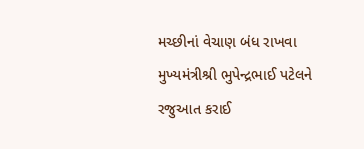મચ્છીનાં વેચાણ બંધ રાખવા મુખ્યમંત્રીશ્રી ભુપેન્દ્રભાઈ પટેલને રજુઆત કરાઈ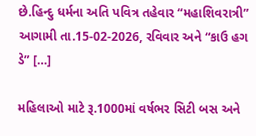છે.હિન્દુ ધર્મના અતિ પવિત્ર તહેવાર “મહાશિવરાત્રી” આગામી તા.15-02-2026, રવિવાર અને “કાઉ હગ ડે” […]

મહિલાઓ માટે રૂ.1000માં વર્ષભર સિટી બસ અને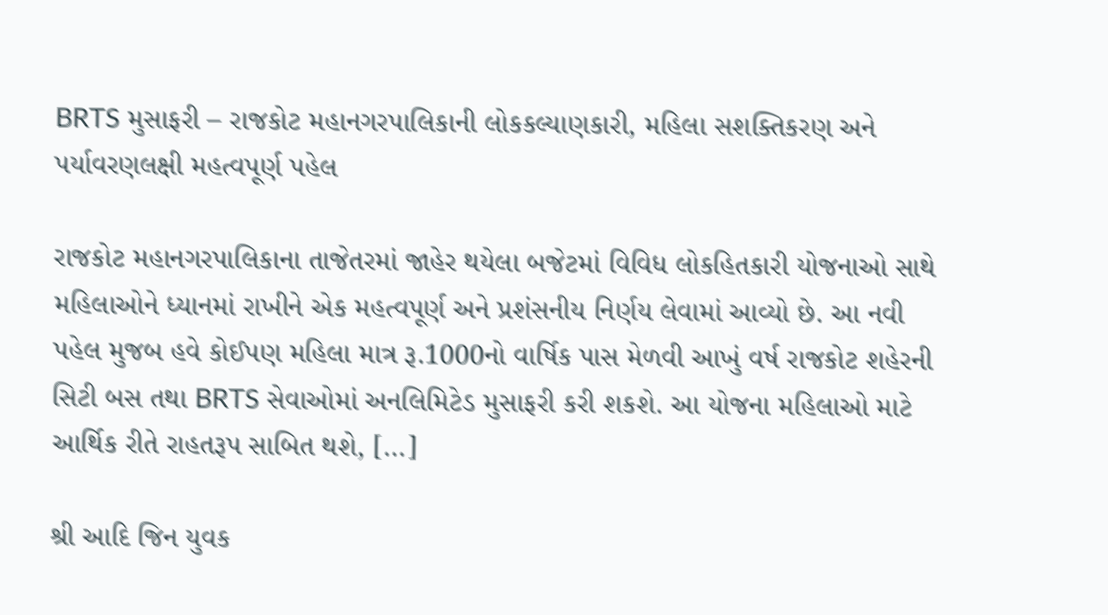BRTS મુસાફરી – રાજકોટ મહાનગરપાલિકાની લોકકલ્યાણકારી, મહિલા સશક્તિકરણ અને પર્યાવરણલક્ષી મહત્વપૂર્ણ પહેલ

રાજકોટ મહાનગરપાલિકાના તાજેતરમાં જાહેર થયેલા બજેટમાં વિવિધ લોકહિતકારી યોજનાઓ સાથે મહિલાઓને ધ્યાનમાં રાખીને એક મહત્વપૂર્ણ અને પ્રશંસનીય નિર્ણય લેવામાં આવ્યો છે. આ નવી પહેલ મુજબ હવે કોઈપણ મહિલા માત્ર રૂ.1000નો વાર્ષિક પાસ મેળવી આખું વર્ષ રાજકોટ શહેરની સિટી બસ તથા BRTS સેવાઓમાં અનલિમિટેડ મુસાફરી કરી શકશે. આ યોજના મહિલાઓ માટે આર્થિક રીતે રાહતરૂપ સાબિત થશે, […]

શ્રી આદિ જિન યુવક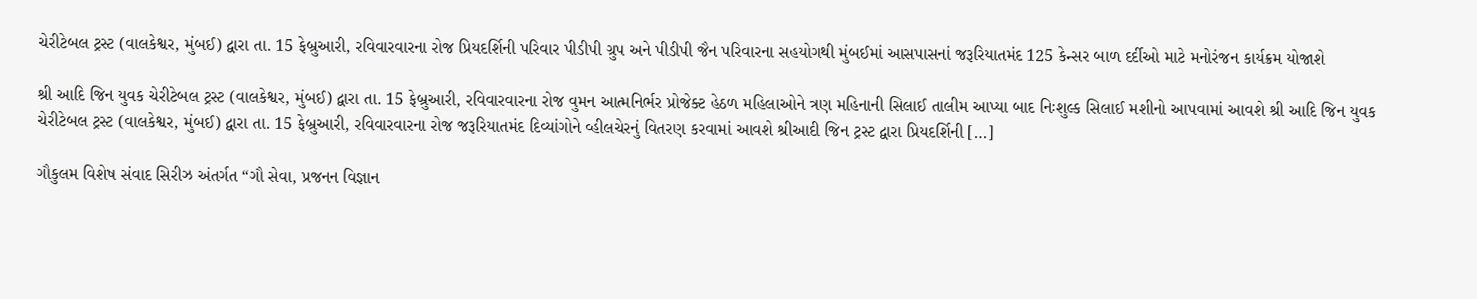ચેરીટેબલ ટ્રસ્ટ (વાલકેશ્વર, મુંબઈ) દ્વારા તા. 15 ફેબ્રુઆરી, રવિવારવારના રોજ પ્રિયદર્શિની પરિવાર પીડીપી ગ્રુપ અને પીડીપી જૈન પરિવારના સહયોગથી મુંબઈમાં આસપાસનાં જરૂરિયાતમંદ 125 કેન્સર બાળ દર્દીઓ માટે મનોરંજન કાર્યક્રમ યોજાશે

શ્રી આદિ જિન યુવક ચેરીટેબલ ટ્રસ્ટ (વાલકેશ્વર, મુંબઈ) દ્વારા તા. 15 ફેબ્રુઆરી, રવિવારવારના રોજ વુમન આત્મનિર્ભર પ્રોજેક્ટ હેઠળ મહિલાઓને ત્રણ મહિનાની સિલાઈ તાલીમ આપ્યા બાદ નિઃશુલ્ક સિલાઈ મશીનો આપવામાં આવશે શ્રી આદિ જિન યુવક ચેરીટેબલ ટ્રસ્ટ (વાલકેશ્વર, મુંબઈ) દ્વારા તા. 15 ફેબ્રુઆરી, રવિવારવારના રોજ જરૂરિયાતમંદ દિવ્યાંગોને વ્હીલચેરનું વિતરણ કરવામાં આવશે શ્રીઆદી જિન ટ્રસ્ટ દ્વારા પ્રિયદર્શિની […]

ગૌકુલમ વિશેષ સંવાદ સિરીઝ અંતર્ગત “ગૌ સેવા, પ્રજનન વિજ્ઞાન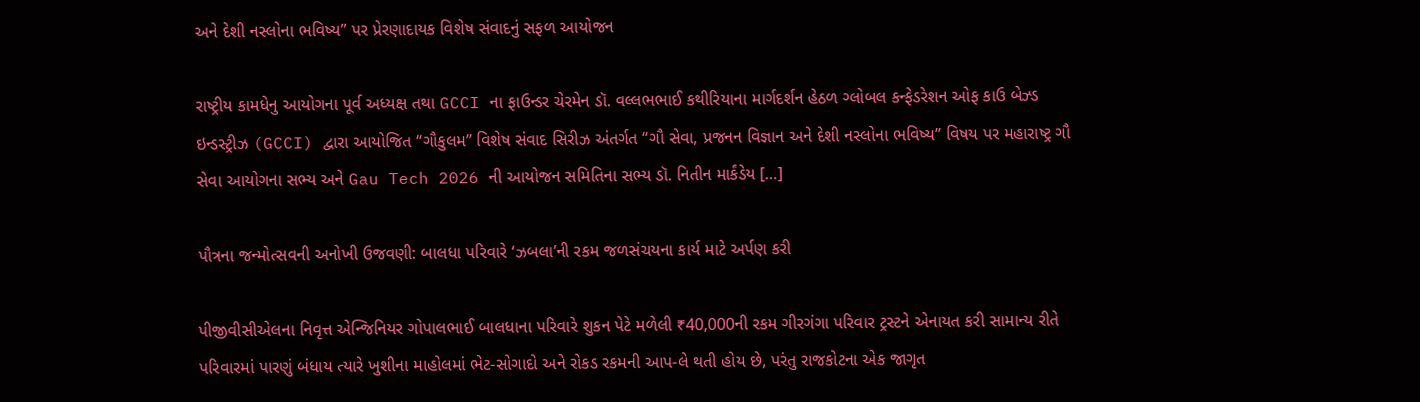અને દેશી નસ્લોના ભવિષ્ય” પર પ્રેરણાદાયક વિશેષ સંવાદનું સફળ આયોજન

રાષ્ટ્રીય કામધેનુ આયોગના પૂર્વ અધ્યક્ષ તથા GCCI ના ફાઉન્ડર ચેરમેન ડૉ. વલ્લભભાઈ કથીરિયાના માર્ગદર્શન હેઠળ ગ્લોબલ કન્ફેડરેશન ઓફ કાઉ બેઝ્ડ ઇન્ડસ્ટ્રીઝ (GCCI) દ્વારા આયોજિત “ગૌકુલમ” વિશેષ સંવાદ સિરીઝ અંતર્ગત “ગૌ સેવા, પ્રજનન વિજ્ઞાન અને દેશી નસ્લોના ભવિષ્ય” વિષય પર મહારાષ્ટ્ર ગૌ સેવા આયોગના સભ્ય અને Gau Tech 2026 ની આયોજન સમિતિના સભ્ય ડૉ. નિતીન માર્કંડેય […]

પૌત્રના જન્મોત્સવની અનોખી ઉજવણી: બાલધા પરિવારે ‘ઝબલા’ની રકમ જળસંચયના કાર્ય માટે અર્પણ કરી

પીજીવીસીએલના નિવૃત્ત એન્જિનિયર ગોપાલભાઈ બાલધાના પરિવારે શુકન પેટે મળેલી ₹40,000ની રકમ ગીરગંગા પરિવાર ટ્રસ્ટને એનાયત કરી સામાન્ય રીતે પરિવારમાં પારણું બંધાય ત્યારે ખુશીના માહોલમાં ભેટ-સોગાદો અને રોકડ રકમની આપ-લે થતી હોય છે, પરંતુ રાજકોટના એક જાગૃત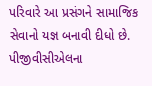પરિવારે આ પ્રસંગને સામાજિક સેવાનો યજ્ઞ બનાવી દીધો છે. પીજીવીસીએલના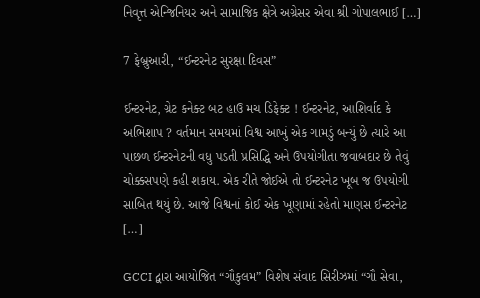નિવૃત્ત એન્જિનિયર અને સામાજિક ક્ષેત્રે અગ્રેસર એવા શ્રી ગોપાલભાઈ […]

7 ફેબ્રુઆરી, “ઈન્ટરનેટ સુરક્ષા દિવસ”

ઈન્ટરનેટ, ગ્રેટ કનેક્ટ બટ હાઉ મચ ડિફેક્ટ ! ઈન્ટરનેટ, આશિર્વાદ કે અભિશાપ ? વર્તમાન સમયમાં વિશ્વ આખું એક ગામડું બન્યું છે ત્યારે આ પાછળ ઈન્ટરનેટની વધુ પડતી પ્રસિદ્ધિ અને ઉપયોગીતા જવાબદાર છે તેવું ચોક્કસપણે કહી શકાય. એક રીતે જોઈએ તો ઈન્ટરનેટ ખૂબ જ ઉપયોગી સાબિત થયું છે. આજે વિશ્વનાં કોઈ એક ખૂણામાં રહેતો માણસ ઈન્ટરનેટ […]

GCCI દ્વારા આયોજિત “ગૌકુલમ” વિશેષ સંવાદ સિરીઝમાં “ગૌ સેવા,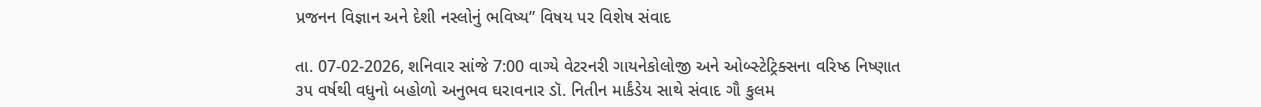પ્રજનન વિજ્ઞાન અને દેશી નસ્લોનું ભવિષ્ય” વિષય પર વિશેષ સંવાદ

તા. 07-02-2026, શનિવાર સાંજે 7:00 વાગ્યે વેટરનરી ગાયનેકોલોજી અને ઓબ્સ્ટેટ્રિક્સના વરિષ્ઠ નિષ્ણાત ૩૫ વર્ષથી વધુનો બહોળો અનુભવ ઘરાવનાર ડૉ. નિતીન માર્કંડેય સાથે સંવાદ ગૌ કુલમ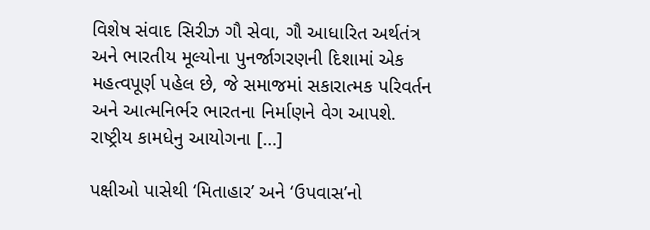વિશેષ સંવાદ સિરીઝ ગૌ સેવા, ગૌ આધારિત અર્થતંત્ર અને ભારતીય મૂલ્યોના પુનર્જાગરણની દિશામાં એક મહત્વપૂર્ણ પહેલ છે, જે સમાજમાં સકારાત્મક પરિવર્તન અને આત્મનિર્ભર ભારતના નિર્માણને વેગ આપશે. રાષ્ટ્રીય કામધેનુ આયોગના […]

પક્ષીઓ પાસેથી ‘મિતાહાર’ અને ‘ઉપવાસ’નો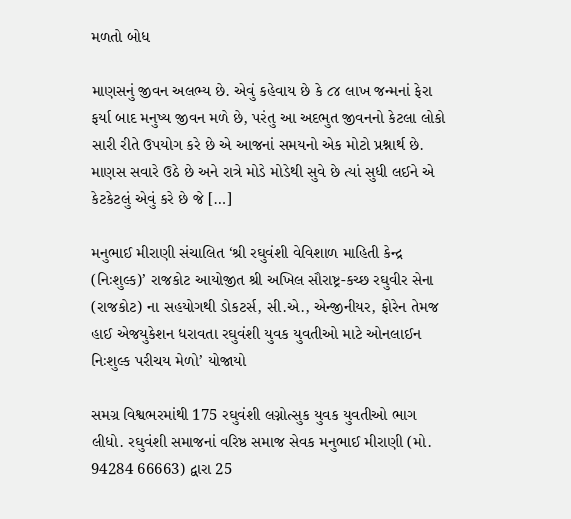મળતો બોધ

માણસનું જીવન અલભ્ય છે. એવું કહેવાય છે કે ૮૪ લાખ જન્મનાં ફેરા ફર્યા બાદ મનુષ્ય જીવન મળે છે, પરંતુ આ અદભુત જીવનનો કેટલા લોકો સારી રીતે ઉપયોગ કરે છે એ આજનાં સમયનો એક મોટો પ્રશ્નાર્થ છે. માણસ સવારે ઉઠે છે અને રાત્રે મોડે મોડેથી સુવે છે ત્યાં સુધી લઈને એ કેટકેટલું એવું કરે છે જે […]

મનુભાઈ મીરાણી સંચાલિત ‘શ્રી રઘુવંશી વેવિશાળ માહિતી કેન્દ્ર (નિઃશુલ્ક)’ રાજકોટ આયોજીત શ્રી અખિલ સૌરાષ્ટ્ર-કચ્છ રઘુવીર સેના (રાજકોટ) ના સહયોગથી ડોકટર્સ, સી.એ., એન્જીનીયર, ફોરેન તેમજ હાઈ એજયુકેશન ધરાવતા રઘુવંશી યુવક યુવતીઓ માટે ઓનલાઈન નિઃશુલ્ક પરીચય મેળો’ યોજાયો

સમગ્ર વિશ્વભરમાંથી 175 રઘુવંશી લગ્નોત્સુક યુવક યુવતીઓ ભાગ લીધો. રઘુવંશી સમાજનાં વરિષ્ઠ સમાજ સેવક મનુભાઈ મીરાણી (મો. 94284 66663) દ્વારા 25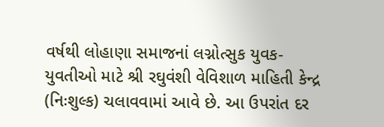વર્ષથી લોહાણા સમાજનાં લગ્નોત્સુક યુવક-યુવતીઓ માટે શ્રી રઘુવંશી વેવિશાળ માહિતી કેન્દ્ર (નિઃશુલ્ક) ચલાવવામાં આવે છે. આ ઉપરાંત દર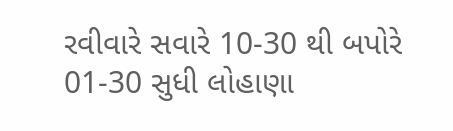રવીવારે સવારે 10-30 થી બપોરે 01-30 સુધી લોહાણા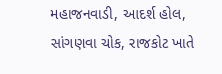મહાજનવાડી, આદર્શ હોલ, સાંગણવા ચોક, રાજકોટ ખાતે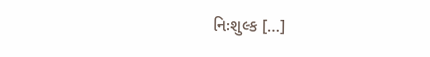નિઃશુલ્ક […]